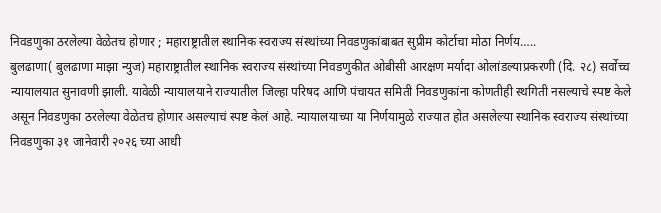निवडणुका ठरलेल्या वेळेतच होणार ; महाराष्ट्रातील स्थानिक स्वराज्य संस्थांच्या निवडणुकांबाबत सुप्रीम कोर्टाचा मोठा निर्णय…..
बुलढाणा( बुलढाणा माझा न्युज) महाराष्ट्रातील स्थानिक स्वराज्य संस्थांच्या निवडणुकीत ओबीसी आरक्षण मर्यादा ओलांडल्याप्रकरणी (दि. २८) सर्वोच्च न्यायालयात सुनावणी झाली. यावेळी न्यायालयाने राज्यातील जिल्हा परिषद आणि पंचायत समिती निवडणुकांना कोणतीही स्थगिती नसल्याचे स्पष्ट केले असून निवडणुका ठरलेल्या वेळेतच होणार असल्याचं स्पष्ट केलं आहे. न्यायालयाच्या या निर्णयामुळे राज्यात होत असलेल्या स्थानिक स्वराज्य संस्थांच्या निवडणुका ३१ जानेवारी २०२६ च्या आधी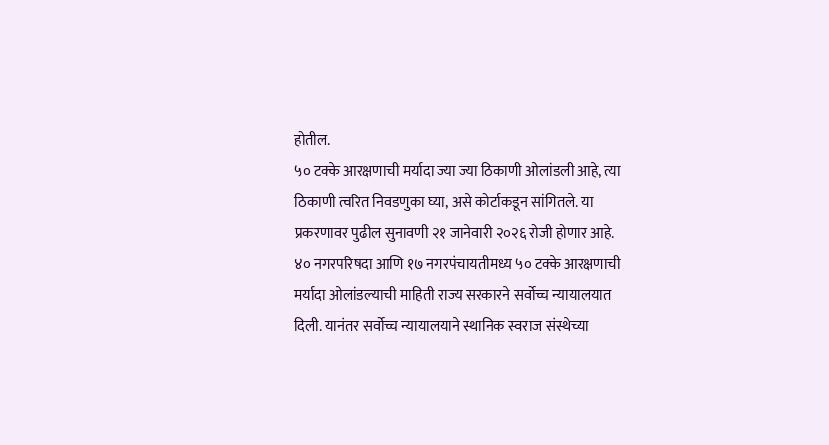होतील.
५० टक्के आरक्षणाची मर्यादा ज्या ज्या ठिकाणी ओलांडली आहे, त्या ठिकाणी त्वरित निवडणुका घ्या, असे कोर्टाकडून सांगितले. या प्रकरणावर पुढील सुनावणी २१ जानेवारी २०२६ रोजी होणार आहे.
४० नगरपरिषदा आणि १७ नगरपंचायतीमध्य ५० टक्के आरक्षणाची मर्यादा ओलांडल्याची माहिती राज्य सरकारने सर्वोच्च न्यायालयात दिली. यानंतर सर्वोच्च न्यायालयाने स्थानिक स्वराज संस्थेच्या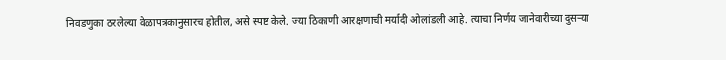निवडणुका ठरलेल्या वेळापत्रकानुसारच होतील, असे स्पष्ट केले. ज्या ठिकाणी आरक्षणाची मर्यादी ओलांडली आहे. त्याचा निर्णय जानेवारीच्या दुसऱ्या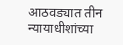आठवड्यात तीन न्यायाधीशांच्या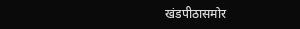खंडपीठासमोर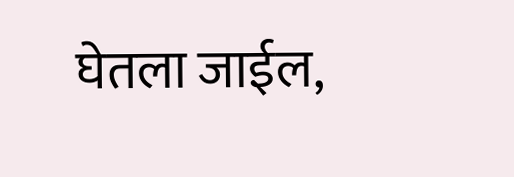घेतला जाईल,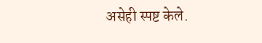असेही स्पष्ट केले.